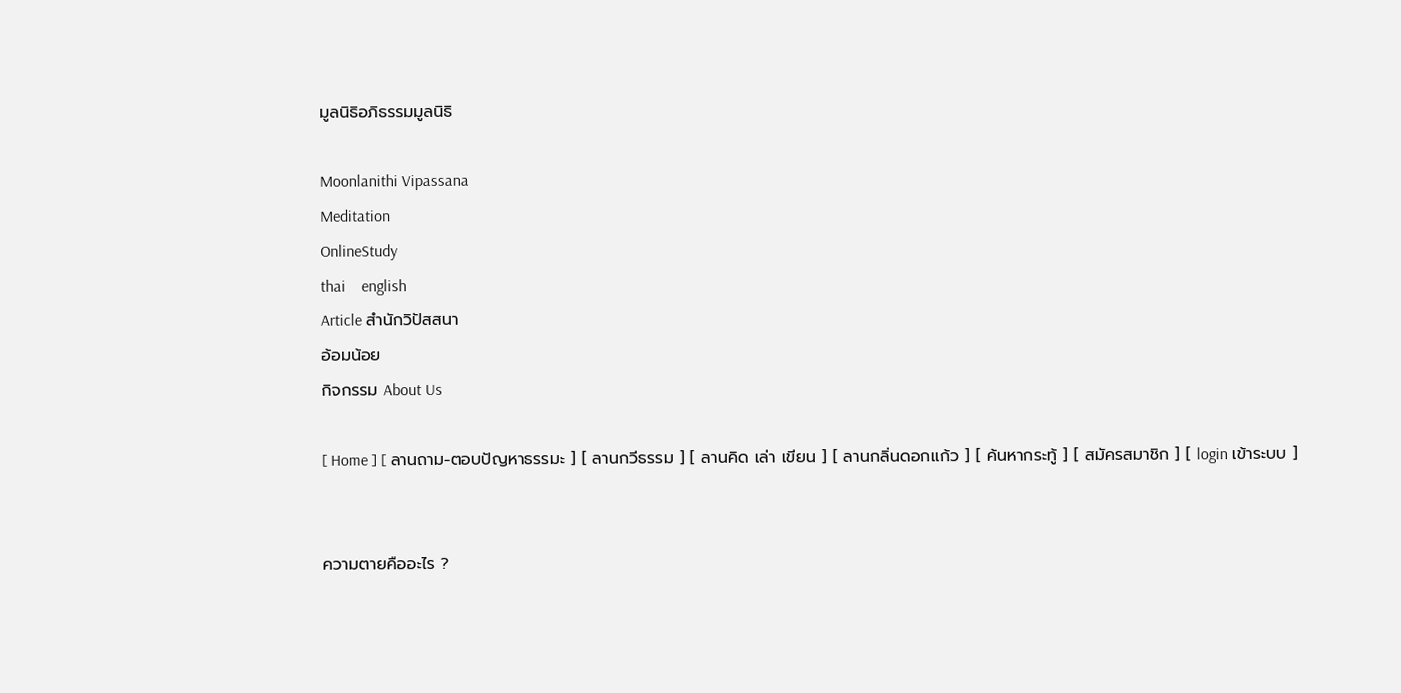มูลนิธิอภิธรรมมูลนิธิ

Moonlanithi Vipassana
Meditation
OnlineStudy
thai    english
Article สำนักวิปัสสนา
อ้อมน้อย
กิจกรรม About Us

[ Home ] [ ลานถาม-ตอบปัญหาธรรมะ ] [ ลานกวีธรรม ] [ ลานคิด เล่า เขียน ] [ ลานกลิ่นดอกแก้ว ] [ ค้นหากระทู้ ] [ สมัครสมาชิก ] [ login เข้าระบบ ]


ความตายคืออะไร ?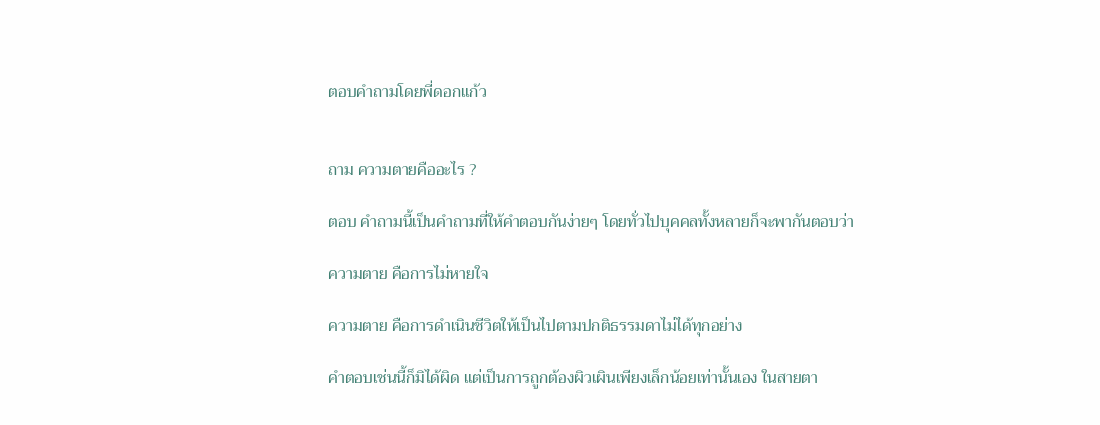ตอบคำถามโดยพี่ดอกแก้ว


ถาม ความตายคืออะไร ?

ตอบ คำถามนี้เป็นคำถามที่ให้คำตอบกันง่ายๆ โดยทั่วไปบุคคลทั้งหลายก็จะพากันตอบว่า

ความตาย คือการไม่หายใจ

ความตาย คือการดำเนินชีวิตให้เป็นไปตามปกติธรรมดาไม่ได้ทุกอย่าง

คำตอบเช่นนี้ก็มิได้ผิด แต่เป็นการถูกต้องผิวเผินเพียงเล็กน้อยเท่านั้นเอง ในสายตา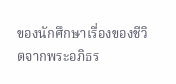ของนักศึกษาเรื่องของชีวิตจากพระอภิธร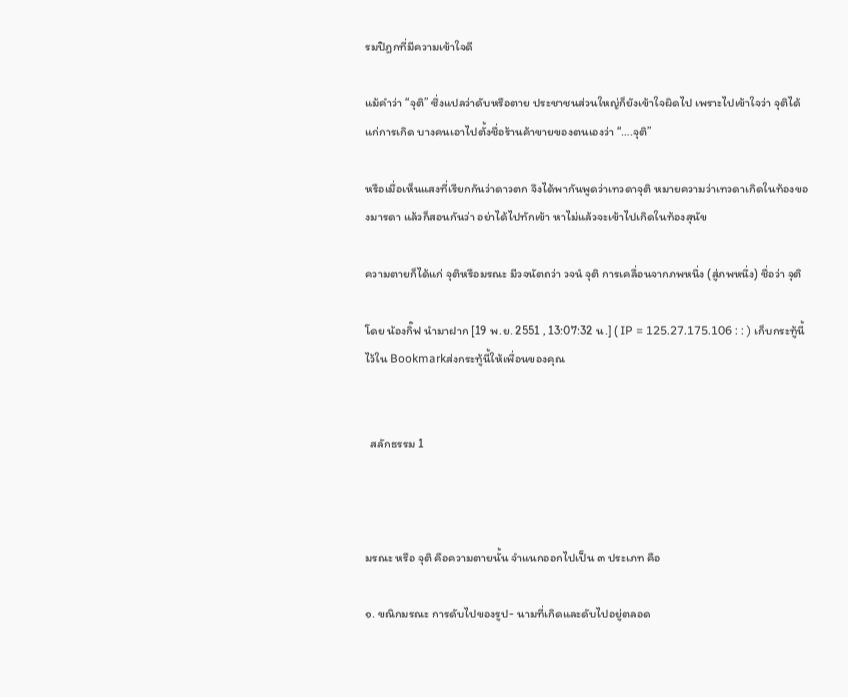รมปิฎกที่มีความเข้าใจดี

แม้คำว่า “จุติ” ซึ่งแปลว่าดับหรือตาย ประชาชนส่วนใหญ่ก็ยังเข้าใจผิดไป เพราะไปเข้าใจว่า จุติได้แก่การเกิด บางคนเอาไปตั้งชื่อร้านค้าขายของตนเองว่า “….จุติ”

หรือเมื่อเห็นแสงที่เรียกกันว่าดาวตก จึงได้พากันพูดว่าเทวดาจุติ หมายความว่าเทวดาเกิดในท้องของมารดา แล้วก็สอนกันว่า อย่าได้ไปทักเข้า หาไม่แล้วจะเข้าไปเกิดในท้องสุนัข

ความตายก็ได้แก่ จุติหรือมรณะ มีวจนัตถว่า วจนํ จุติ การเคลื่อนจากภพหนึ่ง (สู่ภพหนึ่ง) ชื่อว่า จุติ

โดย น้องกิ๊ฟ นำมาฝาก [19 พ.ย. 2551 , 13:07:32 น.] ( IP = 125.27.175.106 : : ) เก็บกระทู้นี้ไว้ใน Bookmarkส่งกระทู้นี้ให้เพื่อนของคุณ


  สลักธรรม 1



มรณะ หรือ จุติ คือความตายนั้น จำแนกออกไปเป็น ๓ ประเภท คือ

๑. ขณิกมรณะ การดับไปของรูป- นามที่เกิดและดับไปอยู่ตลอด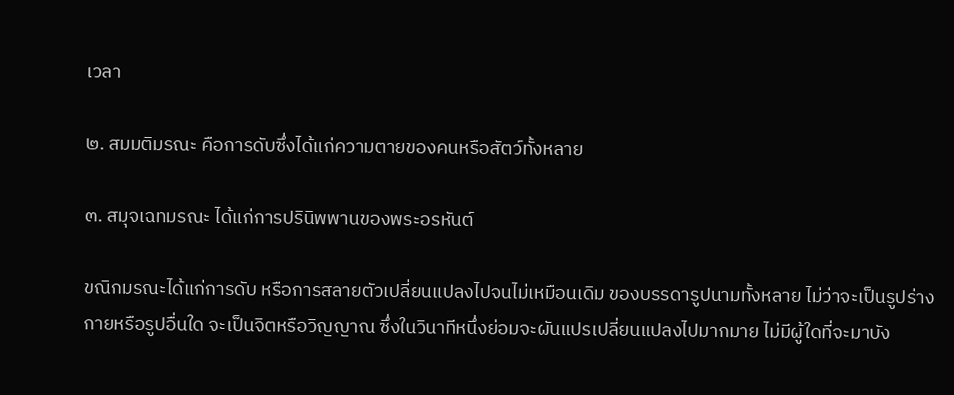เวลา

๒. สมมติมรณะ คือการดับซึ่งได้แก่ความตายของคนหรือสัตว์ทั้งหลาย

๓. สมุจเฉทมรณะ ได้แก่การปรินิพพานของพระอรหันต์

ขณิกมรณะได้แก่การดับ หรือการสลายตัวเปลี่ยนแปลงไปจนไม่เหมือนเดิม ของบรรดารูปนามทั้งหลาย ไม่ว่าจะเป็นรูปร่างกายหรือรูปอื่นใด จะเป็นจิตหรือวิญญาณ ซึ่งในวินาทีหนึ่งย่อมจะผันแปรเปลี่ยนแปลงไปมากมาย ไม่มีผู้ใดที่จะมาบัง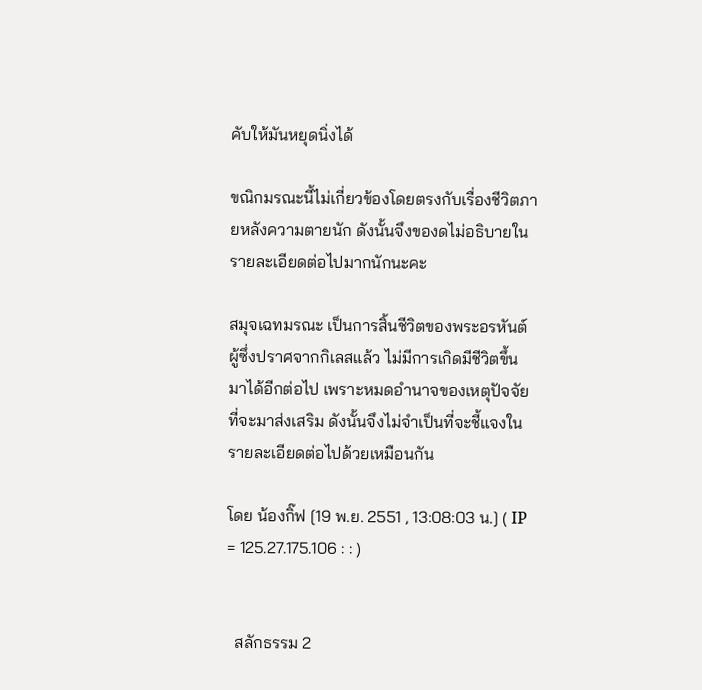คับให้มันหยุดนิ่งได้

ขณิกมรณะนี้ไม่เกี่ยวข้องโดยตรงกับเรื่องชีวิตภายหลังความตายนัก ดังนั้นจึงของดไม่อธิบายในรายละเอียดต่อไปมากนักนะคะ

สมุจเฉทมรณะ เป็นการสิ้นชีวิตของพระอรหันต์ผู้ซึ่งปราศจากกิเลสแล้ว ไม่มีการเกิดมีชีวิตขึ้นมาได้อีกต่อไป เพราะหมดอำนาจของเหตุปัจจัยที่จะมาส่งเสริม ดังนั้นจึงไม่จำเป็นที่จะชี้แจงในรายละเอียดต่อไปด้วยเหมือนกัน

โดย น้องกิ๊ฟ [19 พ.ย. 2551 , 13:08:03 น.] ( IP = 125.27.175.106 : : )


  สลักธรรม 2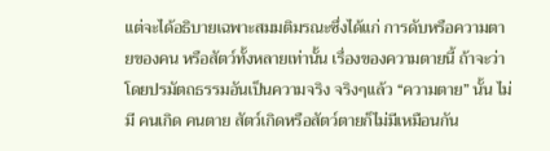แต่จะได้อธิบายเฉพาะสมมติมรณะซึ่งได้แก่ การดับหรือความตายของคน หรือสัตว์ทั้งหลายเท่านั้น เรื่องของความตายนี้ ถ้าจะว่าโดยปรมัตถธรรมอันเป็นความจริง จริงๆแล้ว “ความตาย” นั้น ไม่มี คนเกิด คนตาย สัตว์เกิดหรือสัตว์ตายก็ไม่มีเหมือนกัน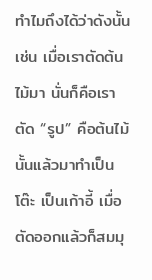ทำไมถึงได้ว่าดังนั้น เช่น เมื่อเราตัดต้นไม้มา นั่นก็คือเราตัด “รูป” คือต้นไม้นั้นแล้วมาทำเป็นโต๊ะ เป็นเก้าอี้ เมื่อตัดออกแล้วก็สมมุ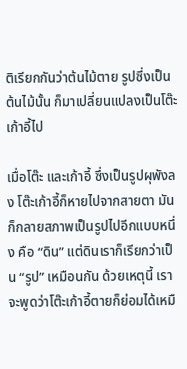ติเรียกกันว่าต้นไม้ตาย รูปซึ่งเป็นต้นไม้นั้น ก็มาเปลี่ยนแปลงเป็นโต๊ะ เก้าอี้ไป

เมื่อโต๊ะ และเก้าอี้ ซึ่งเป็นรูปผุพังลง โต๊ะเก้าอี้ก็หายไปจากสายตา มันก็กลายสภาพเป็นรูปไปอีกแบบหนึ่ง คือ “ดิน” แต่ดินเราก็เรียกว่าเป็น “รูป” เหมือนกัน ด้วยเหตุนี้ เราจะพูดว่าโต๊ะเก้าอี้ตายก็ย่อมได้เหมื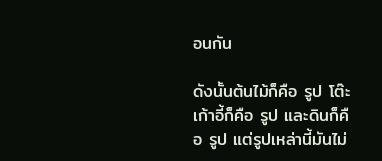อนกัน

ดังนั้นต้นไม้ก็คือ รูป โต๊ะเก้าอี้ก็คือ รูป และดินก็คือ รูป แต่รูปเหล่านี้มันไม่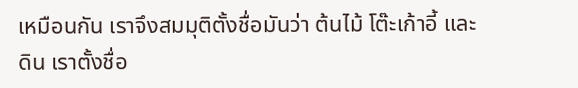เหมือนกัน เราจึงสมมุติตั้งชื่อมันว่า ต้นไม้ โต๊ะเก้าอี้ และดิน เราตั้งชื่อ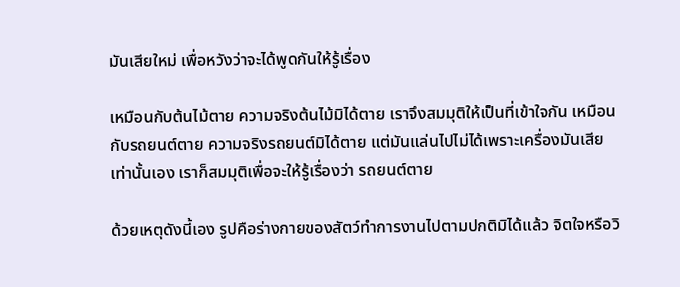มันเสียใหม่ เพื่อหวังว่าจะได้พูดกันให้รู้เรื่อง

เหมือนกับต้นไม้ตาย ความจริงต้นไม้มิได้ตาย เราจึงสมมุติให้เป็นที่เข้าใจกัน เหมือนกับรถยนต์ตาย ความจริงรถยนต์มิได้ตาย แต่มันแล่นไปไม่ได้เพราะเครื่องมันเสียเท่านั้นเอง เราก็สมมุติเพื่อจะให้รู้เรื่องว่า รถยนต์ตาย

ด้วยเหตุดังนี้เอง รูปคือร่างกายของสัตว์ทำการงานไปตามปกติมิได้แล้ว จิตใจหรือวิ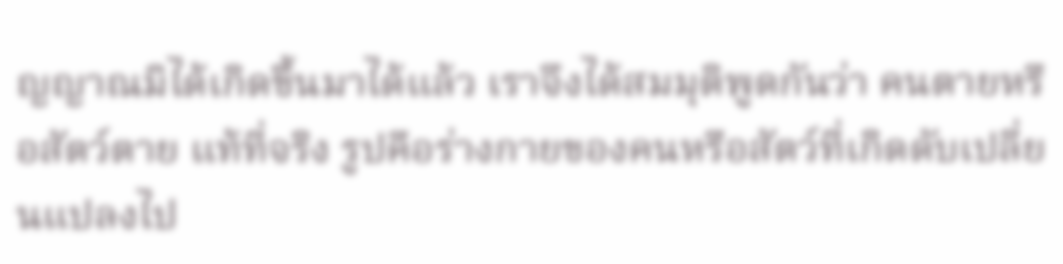ญญาณมิได้เกิดขึ้นมาได้แล้ว เราจึงได้สมมุติพูดกันว่า คนตายหรือสัตว์ตาย แท้ที่จริง รูปคือร่างกายของคนหรือสัตว์ที่เกิดดับเปลี่ยนแปลงไป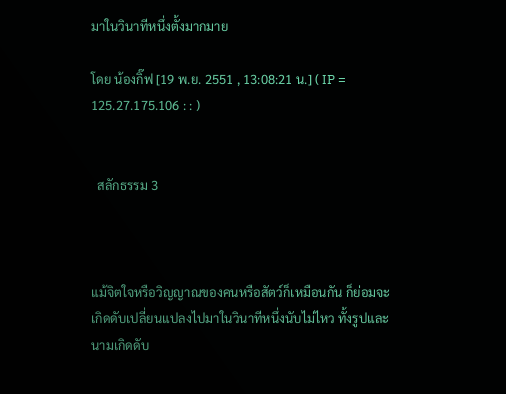มาในวินาทีหนึ่งตั้งมากมาย

โดย น้องกิ๊ฟ [19 พ.ย. 2551 , 13:08:21 น.] ( IP = 125.27.175.106 : : )


  สลักธรรม 3



แม้จิตใจหรือวิญญาณของคนหรือสัตว์ก็เหมือนกัน ก็ย่อมจะเกิดดับเปลี่ยนแปลงไปมาในวินาทีหนึ่งนับไม่ไหว ทั้งรูปและนามเกิดดับ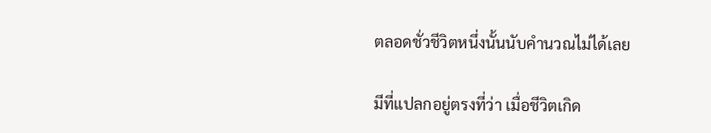ตลอดชั่วชีวิตหนึ่งนั้นนับคำนวณไม่ได้เลย

มีที่แปลกอยู่ตรงที่ว่า เมื่อชีวิตเกิด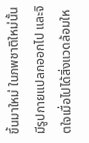ขึ้นมาใหม่ ในภพชาติใหม่นั้น มีรูปกายแปลกออกไป และจิตใจเมื่อไปได้สิ่งแวดล้อมให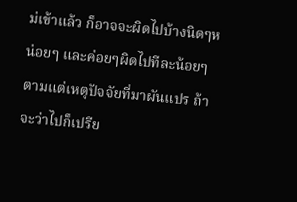ม่เข้าแล้ว ก็อาจจะผิดไปบ้างนิดๆหน่อยๆ และค่อยๆผิดไปทีละน้อยๆ ตามแต่เหตุปัจจัยที่มาผันแปร ถ้าจะว่าไปก็เปรีย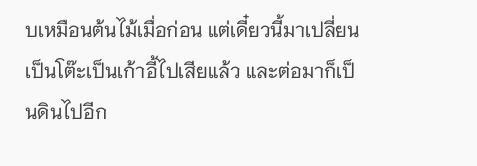บเหมือนต้นไม้เมื่อก่อน แต่เดี๋ยวนี้มาเปลี่ยนเป็นโต๊ะเป็นเก้าอี้ไปเสียแล้ว และต่อมาก็เป็นดินไปอีก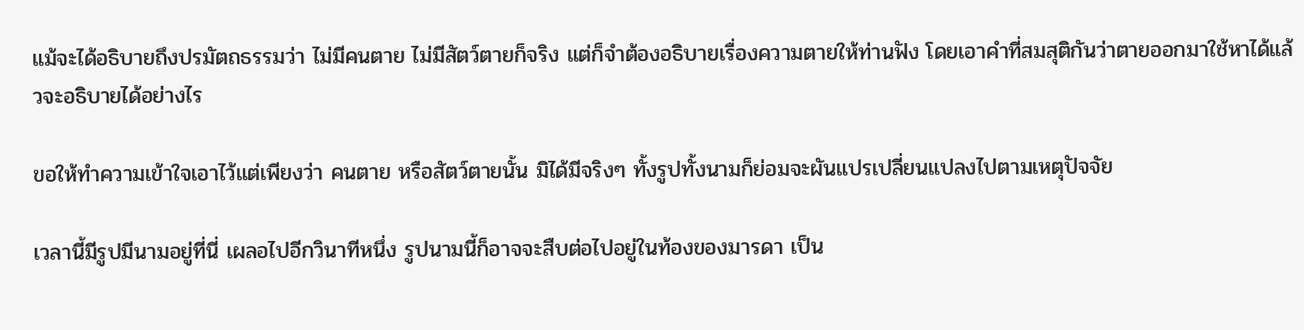แม้จะได้อธิบายถึงปรมัตถธรรมว่า ไม่มีคนตาย ไม่มีสัตว์ตายก็จริง แต่ก็จำต้องอธิบายเรื่องความตายให้ท่านฟัง โดยเอาคำที่สมสุติกันว่าตายออกมาใช้หาได้แล้วจะอธิบายได้อย่างไร

ขอให้ทำความเข้าใจเอาไว้แต่เพียงว่า คนตาย หรือสัตว์ตายนั้น มิได้มีจริงๆ ทั้งรูปทั้งนามก็ย่อมจะผันแปรเปลี่ยนแปลงไปตามเหตุปัจจัย

เวลานี้มีรูปมีนามอยู่ที่นี่ เผลอไปอีกวินาทีหนึ่ง รูปนามนี้ก็อาจจะสืบต่อไปอยู่ในท้องของมารดา เป็น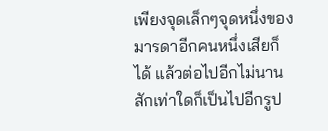เพียงจุดเล็กๆจุดหนึ่งของมารดาอีกคนหนึ่งเสียก็ได้ แล้วต่อไปอีกไม่นานสักเท่าใดก็เป็นไปอีกรูป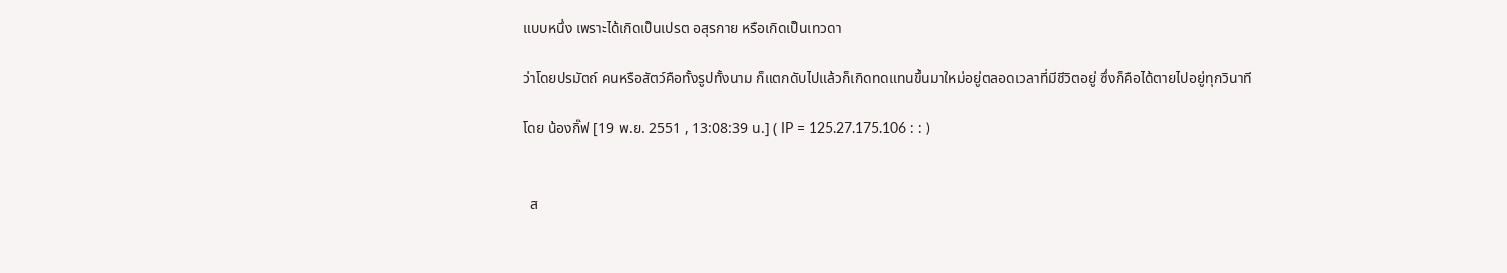แบบหนึ่ง เพราะได้เกิดเป็นเปรต อสุรกาย หรือเกิดเป็นเทวดา

ว่าโดยปรมัตถ์ คนหรือสัตว์คือทั้งรูปทั้งนาม ก็แตกดับไปแล้วก็เกิดทดแทนขึ้นมาใหม่อยู่ตลอดเวลาที่มีชีวิตอยู่ ซึ่งก็คือได้ตายไปอยู่ทุกวินาที

โดย น้องกิ๊ฟ [19 พ.ย. 2551 , 13:08:39 น.] ( IP = 125.27.175.106 : : )


  ส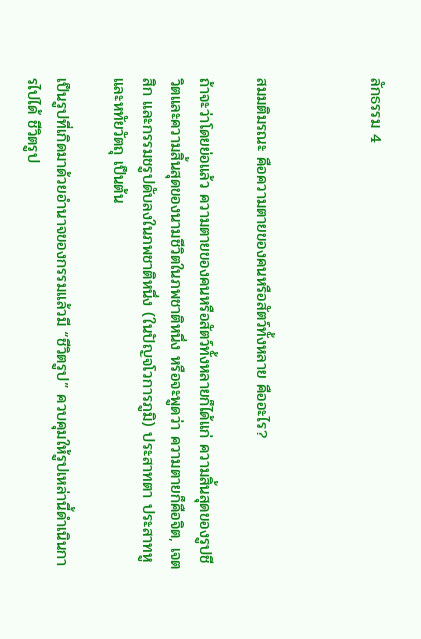ลักธรรม 4



สมมติมรณะ คือความตายของคนหรือสัตว์ทั้งหลาย คืออะไร?

ถ้าจะว่าโดยย่อแล้ว ความตายของคนหรือสัตว์ทั้งหลายก็ได้แก่ ความสิ้นสุดของรูปชีวิตและความสิ้นสุดของนามชีวิตในภพชาติหนึ่ง หรือจะพูดว่า ความตายก็คือจิต, เจตสิก และกรรมชรูปดับลงในภพชาติหนึ่ง (ในปัญจโวการภูมิ) ประสาทตา ประสาทหู และหทัยวัตถุ เป็นต้น

เป็นรูปที่เกิดมาด้วยอำนาจของกรรมแล้วมี “ชีวิตรูป” ควบคุมให้รูปเหล่านี้ดำเนินการไปได้ ชีวิตรูป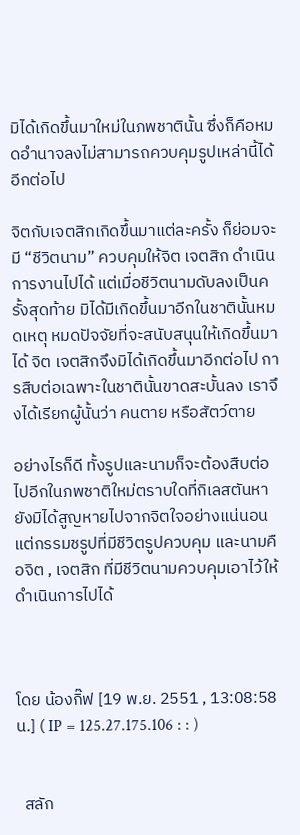มิได้เกิดขึ้นมาใหม่ในภพชาตินั้น ซึ่งก็คือหมดอำนาจลงไม่สามารถควบคุมรูปเหล่านี้ได้อีกต่อไป

จิตกับเจตสิกเกิดขึ้นมาแต่ละครั้ง ก็ย่อมจะมี “ชีวิตนาม” ควบคุมให้จิต เจตสิก ดำเนินการงานไปได้ แต่เมื่อชีวิตนามดับลงเป็นครั้งสุดท้าย มิได้มีเกิดขึ้นมาอีกในชาตินั้นหมดเหตุ หมดปัจจัยที่จะสนับสนุนให้เกิดขึ้นมาได้ จิต เจตสิกจึงมิได้เกิดขึ้นมาอีกต่อไป การสืบต่อเฉพาะในชาตินั้นขาดสะบั้นลง เราจึงได้เรียกผู้นั้นว่า คนตาย หรือสัตว์ตาย

อย่างไรก็ดี ทั้งรูปและนามก็จะต้องสืบต่อไปอีกในภพชาติใหม่ตราบใดที่กิเลสตันหายังมิได้สูญหายไปจากจิตใจอย่างแน่นอน แต่กรรมชรูปที่มีชีวิตรูปควบคุม และนามคือจิต , เจตสิก ที่มีชีวิตนามควบคุมเอาไว้ให้ดำเนินการไปได้



โดย น้องกิ๊ฟ [19 พ.ย. 2551 , 13:08:58 น.] ( IP = 125.27.175.106 : : )


  สลัก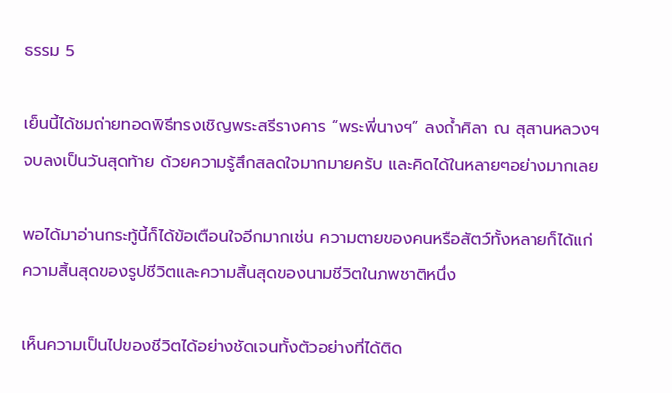ธรรม 5

เย็นนี้ได้ชมถ่ายทอดพิธีทรงเชิญพระสรีรางคาร “พระพี่นางฯ” ลงถ้ำศิลา ณ สุสานหลวงฯ จบลงเป็นวันสุดท้าย ด้วยความรู้สึกสลดใจมากมายครับ และคิดได้ในหลายๆอย่างมากเลย

พอได้มาอ่านกระทู้นี้ก็ได้ข้อเตือนใจอีกมากเช่น ความตายของคนหรือสัตว์ทั้งหลายก็ได้แก่ ความสิ้นสุดของรูปชีวิตและความสิ้นสุดของนามชีวิตในภพชาติหนึ่ง

เห็นความเป็นไปของชีวิตได้อย่างชัดเจนทั้งตัวอย่างที่ได้ติด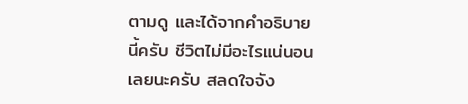ตามดู และได้จากคำอธิบายนี้ครับ ชีวิตไม่มีอะไรแน่นอนเลยนะครับ สลดใจจัง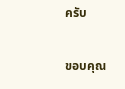ครับ

ขอบคุณ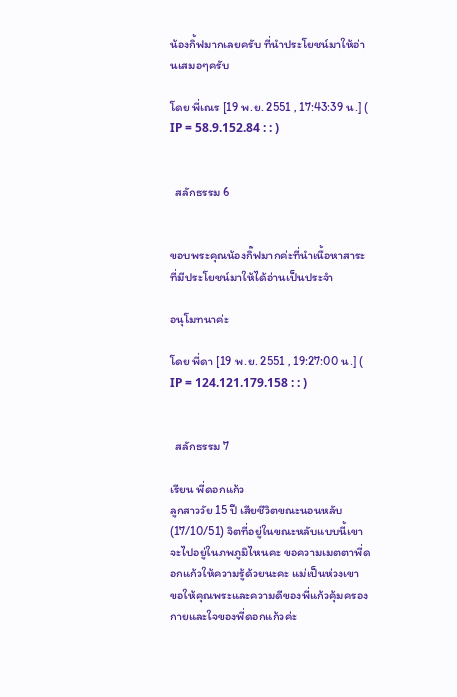น้องกิ้ฟมากเลยครับ ที่นำประโยชน์มาให้อ่านเสมอๆครับ

โดย พี่เณร [19 พ.ย. 2551 , 17:43:39 น.] ( IP = 58.9.152.84 : : )


  สลักธรรม 6


ขอบพระคุณน้องกิ๊ฟมากค่ะที่นำเนื้อหาสาระที่มีประโยชน์มาให้ได้อ่านเป็นประจำ

อนุโมทนาค่ะ

โดย พี่ดา [19 พ.ย. 2551 , 19:27:00 น.] ( IP = 124.121.179.158 : : )


  สลักธรรม 7

เรียน พี่ดอกแก้ว
ลูกสาววัย 15 ปี เสียชีวิตขณะนอนหลับ (17/10/51) จิตที่อยู่ในขณะหลับแบบนี้เขาจะไปอยู่ในภพภูมิไหนคะ ขอความเมตตาพี่ดอกแก้วให้ความรู้ด้วยนะคะ แม่เป็นห่วงเขา
ขอให้คุณพระและความดีของพี่แก้วคุ้มครองกายและใจของพี่ดอกแก้วค่ะ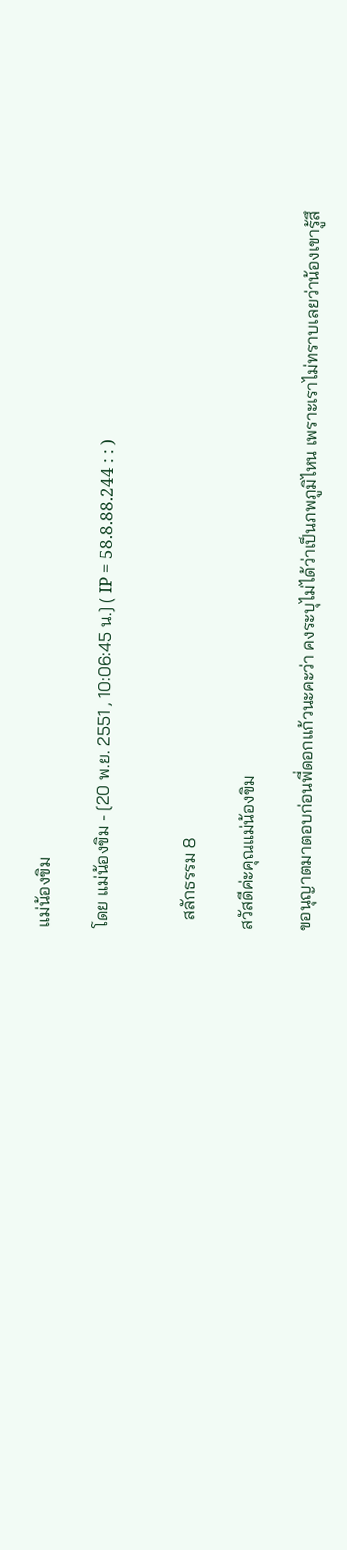แม่น้องขิม

โดย แม่น้องขิม - [20 พ.ย. 2551 , 10:06:45 น.] ( IP = 58.8.88.244 : : )


  สลักธรรม 8

สวัสดีค่ะคุณแม่น้องขิม

ขอนุญาตมาตอบก่อนพี่ดอกแก้วนะคะว่า คงระบุไม่ได้ว่าเป็นภพภูมิไหน เพราะเราไม่ทราบเลยว่าน้องเขารู้สึ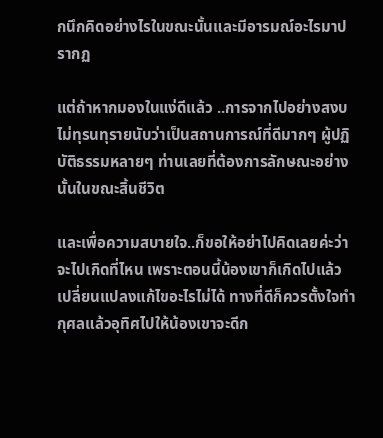กนึกคิดอย่างไรในขณะนั้นและมีอารมณ์อะไรมาปรากฏ

แต่ถ้าหากมองในแง่ดีแล้ว ..การจากไปอย่างสงบไม่ทุรนทุรายนับว่าเป็นสถานการณ์ที่ดีมากๆ ผู้ปฏิบัติธรรมหลายๆ ท่านเลยที่ต้องการลักษณะอย่างนั้นในขณะสิ้นชีวิต

และเพื่อความสบายใจ..ก็ขอให้อย่าไปคิดเลยค่ะว่าจะไปเกิดที่ไหน เพราะตอนนี้น้องเขาก็เกิดไปแล้ว เปลี่ยนแปลงแก้ไขอะไรไม่ได้ ทางที่ดีก็ควรตั้งใจทำกุศลแล้วอุทิศไปให้น้องเขาจะดีก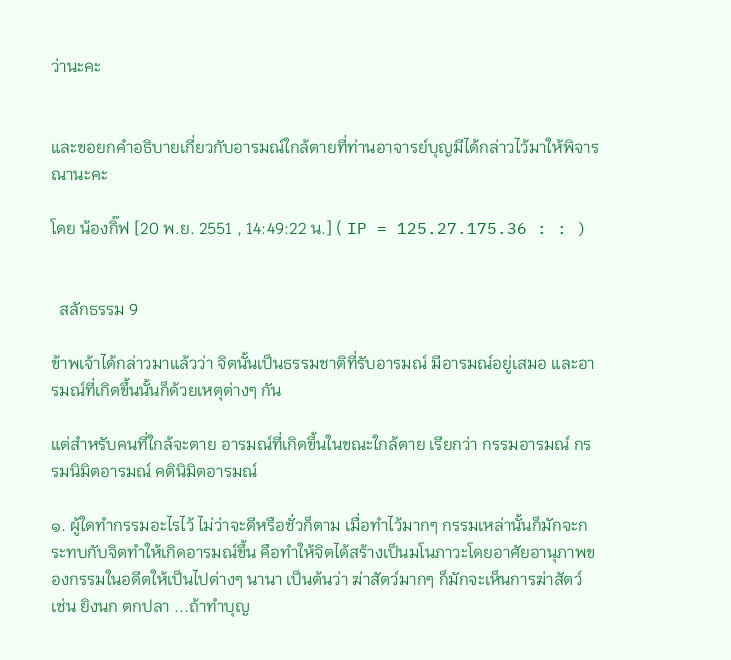ว่านะคะ


และขอยกคำอธิบายเกี่ยวกับอารมณ์ใกล้ตายที่ท่านอาจารย์บุญมีได้กล่าวไว้มาให้พิจารณานะคะ

โดย น้องกิ๊ฟ [20 พ.ย. 2551 , 14:49:22 น.] ( IP = 125.27.175.36 : : )


  สลักธรรม 9

ข้าพเจ้าได้กล่าวมาแล้วว่า จิตนั้นเป็นธรรมชาติที่รับอารมณ์ มีอารมณ์อยู่เสมอ และอารมณ์ที่เกิดขึ้นนั้นก็ด้วยเหตุต่างๆ กัน

แต่สำหรับคนที่ใกล้จะตาย อารมณ์ที่เกิดขึ้นในขณะใกล้ตาย เรียกว่า กรรมอารมณ์ กรรมนิมิตอารมณ์ คตินิมิตอารมณ์

๑. ผู้ใดทำกรรมอะไรไว้ ไม่ว่าจะดีหรือชั่วก็ตาม เมื่อทำไว้มากๆ กรรมเหล่านั้นก็มักจะกระทบกับจิตทำให้เกิดอารมณ์ขึ้น คือทำให้จิตได้สร้างเป็นมโนภาวะโดยอาศัยอานุภาพของกรรมในอดีตให้เป็นไปต่างๆ นานา เป็นต้นว่า ฆ่าสัตว์มากๆ ก็มักจะเห็นการฆ่าสัตว์ เช่น ยิงนก ตกปลา ...ถ้าทำบุญ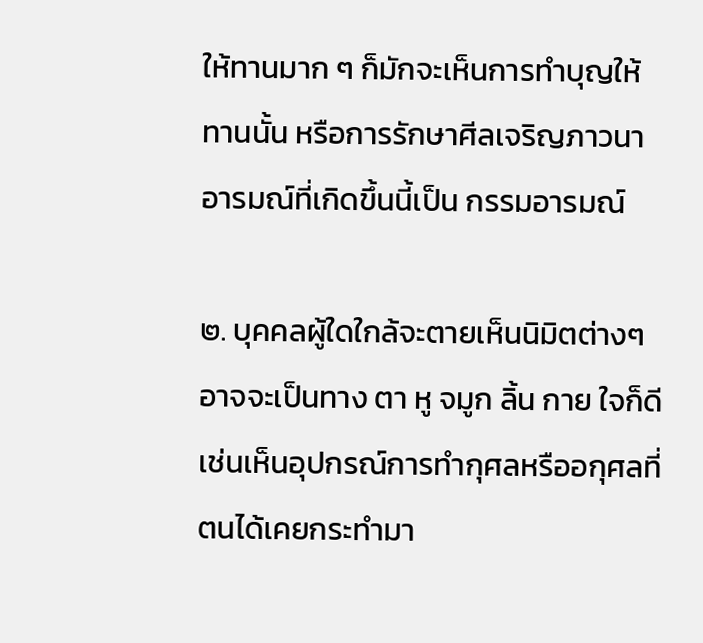ให้ทานมาก ๆ ก็มักจะเห็นการทำบุญให้ทานนั้น หรือการรักษาศีลเจริญภาวนา อารมณ์ที่เกิดขึ้นนี้เป็น กรรมอารมณ์

๒. บุคคลผู้ใดใกล้จะตายเห็นนิมิตต่างๆ อาจจะเป็นทาง ตา หู จมูก ลิ้น กาย ใจก็ดี เช่นเห็นอุปกรณ์การทำกุศลหรืออกุศลที่ตนได้เคยกระทำมา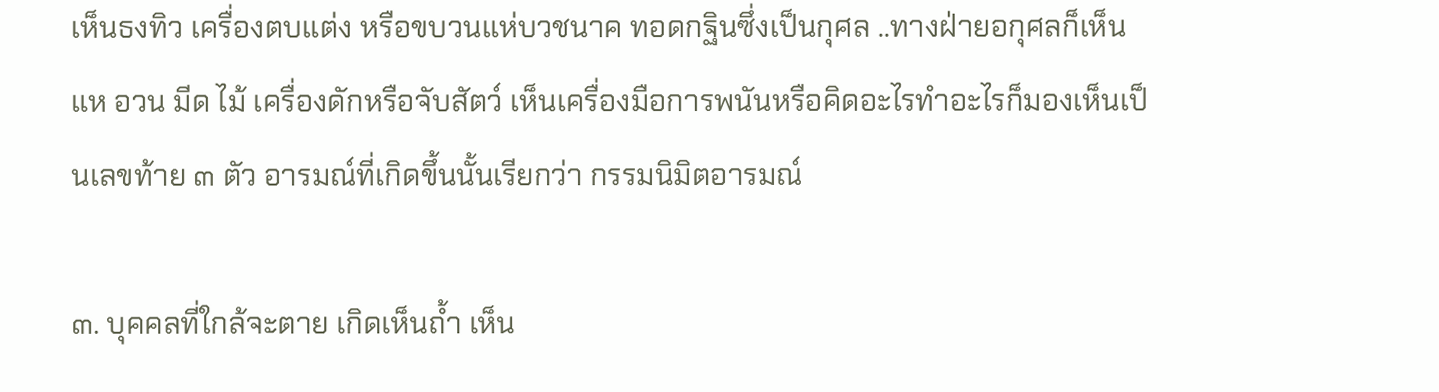เห็นธงทิว เครื่องตบแต่ง หรือขบวนแห่บวชนาค ทอดกฐินซึ่งเป็นกุศล ..ทางฝ่ายอกุศลก็เห็นแห อวน มีด ไม้ เครื่องดักหรือจับสัตว์ เห็นเครื่องมือการพนันหรือคิดอะไรทำอะไรก็มองเห็นเป็นเลขท้าย ๓ ตัว อารมณ์ที่เกิดขึ้นนั้นเรียกว่า กรรมนิมิตอารมณ์

๓. บุคคลที่ใกล้จะตาย เกิดเห็นถ้ำ เห็น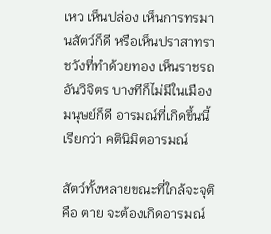เหว เห็นปล่อง เห็นการทรมานสัตว์ก็ดี หรือเห็นปราสาทราชวังที่ทำด้วยทอง เห็นราชรถอันวิจิตร บางทีก็ไม่มีในเมืองมนุษย์ก็ดี อารมณ์ที่เกิดขึ้นนี้เรียกว่า คตินิมิตอารมณ์

สัตว์ทั้งหลายขณะที่ใกล้จะจุติ คือ ตาย จะต้องเกิดอารมณ์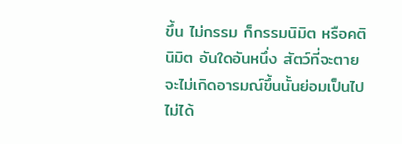ขึ้น ไม่กรรม ก็กรรมนิมิต หรือคตินิมิต อันใดอันหนึ่ง สัตว์ที่จะตายจะไม่เกิดอารมณ์ขึ้นนั้นย่อมเป็นไปไม่ได้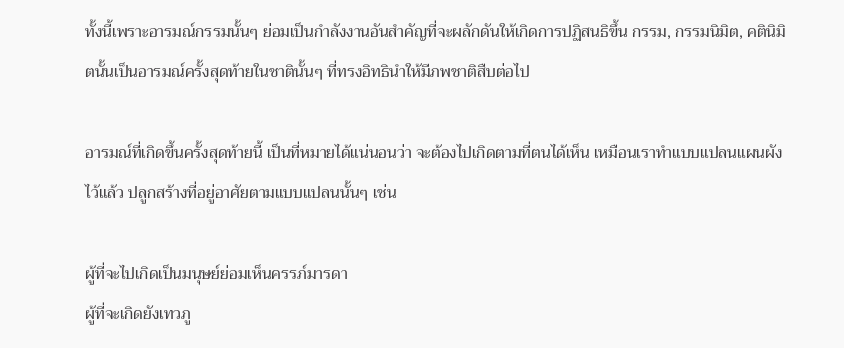ทั้งนี้เพราะอารมณ์กรรมนั้นๆ ย่อมเป็นกำลังงานอันสำคัญที่จะผลักดันให้เกิดการปฏิสนธิขึ้น กรรม, กรรมนิมิต, คตินิมิตนั้นเป็นอารมณ์ครั้งสุดท้ายในชาตินั้นๆ ที่ทรงอิทธินำให้มีภพชาติสืบต่อไป

อารมณ์ที่เกิดขึ้นครั้งสุดท้ายนี้ เป็นที่หมายได้แน่นอนว่า จะต้องไปเกิดตามที่ตนได้เห็น เหมือนเราทำแบบแปลนแผนผังไว้แล้ว ปลูกสร้างที่อยู่อาศัยตามแบบแปลนนั้นๆ เช่น

ผู้ที่จะไปเกิดเป็นมนุษย์ย่อมเห็นครรภ์มารดา
ผู้ที่จะเกิดยังเทวภู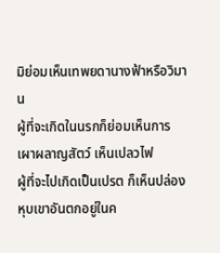มิย่อมเห็นเทพยดานางฟ้าหรือวิมาน
ผู้ที่จะเกิดในนรกก็ย่อมเห็นการเผาผลาญสัตว์ เห็นเปลวไฟ
ผู้ที่จะไปเกิดเป็นเปรต ก็เห็นปล่องหุบเขาอันตกอยู่ในค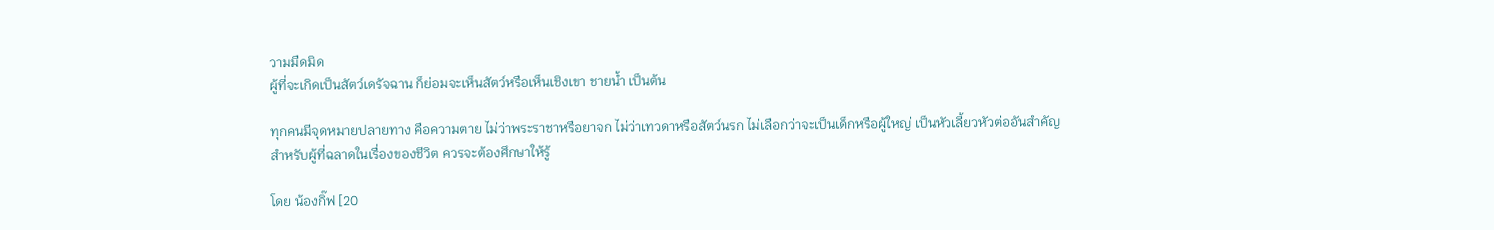วามมืดมิด
ผู้ที่จะเกิดเป็นสัตว์เดรัจฉาน ก็ย่อมจะเห็นสัตว์หรือเห็นเชิงเขา ชายน้ำ เป็นต้น

ทุกคนมีจุดหมายปลายทาง คือความตาย ไม่ว่าพระราชาหรือยาจก ไม่ว่าเทวดาหรือสัตว์นรก ไม่เลือกว่าจะเป็นเด็กหรือผู้ใหญ่ เป็นหัวเลี้ยวหัวต่ออันสำคัญ
สำหรับผู้ที่ฉลาดในเรื่องของชีวิต ควรจะต้องศึกษาให้รู้

โดย น้องกิ๊ฟ [20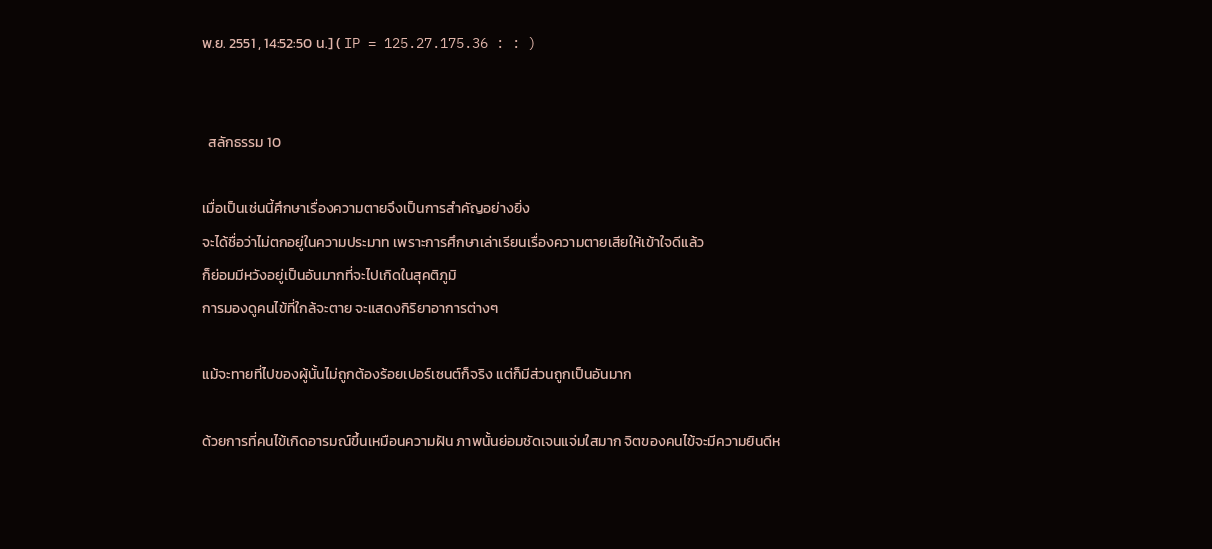พ.ย. 2551 , 14:52:50 น.] ( IP = 125.27.175.36 : : )


  สลักธรรม 10

เมื่อเป็นเช่นนี้ศึกษาเรื่องความตายจึงเป็นการสำคัญอย่างยิ่ง
จะได้ชื่อว่าไม่ตกอยู่ในความประมาท เพราะการศึกษาเล่าเรียนเรื่องความตายเสียให้เข้าใจดีแล้ว
ก็ย่อมมีหวังอยู่เป็นอันมากที่จะไปเกิดในสุคติภูมิ
การมองดูคนไข้ที่ใกล้จะตาย จะแสดงกิริยาอาการต่างๆ

แม้จะทายที่ไปของผู้นั้นไม่ถูกต้องร้อยเปอร์เซนต์ก็จริง แต่ก็มีส่วนถูกเป็นอันมาก

ด้วยการที่คนไข้เกิดอารมณ์ขึ้นเหมือนความฝัน ภาพนั้นย่อมชัดเจนแจ่มใสมาก จิตของคนไข้จะมีความยินดีห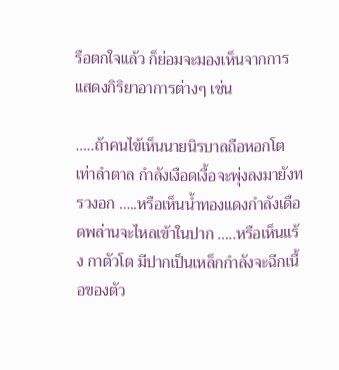รือตกใจแล้ว ก็ย่อมจะมองเห็นจากการแสดงกิริยาอาการต่างๆ เช่น

…..ถ้าคนไข้เห็นนายนิรบาลถือหอกโตเท่าลำตาล กำลังเงือดเงื้อจะพุ่งลงมายังทรวงอก …..หรือเห็นน้ำทองแดงกำลังเดือดพล่านจะไหลเข้าในปาก …..หรือเห็นแร้ง กาตัวโต มีปากเป็นเหล็กกำลังจะฉีกเนื้อของตัว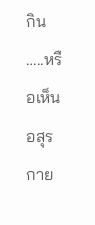กิน …..หรือเห็นอสุรกาย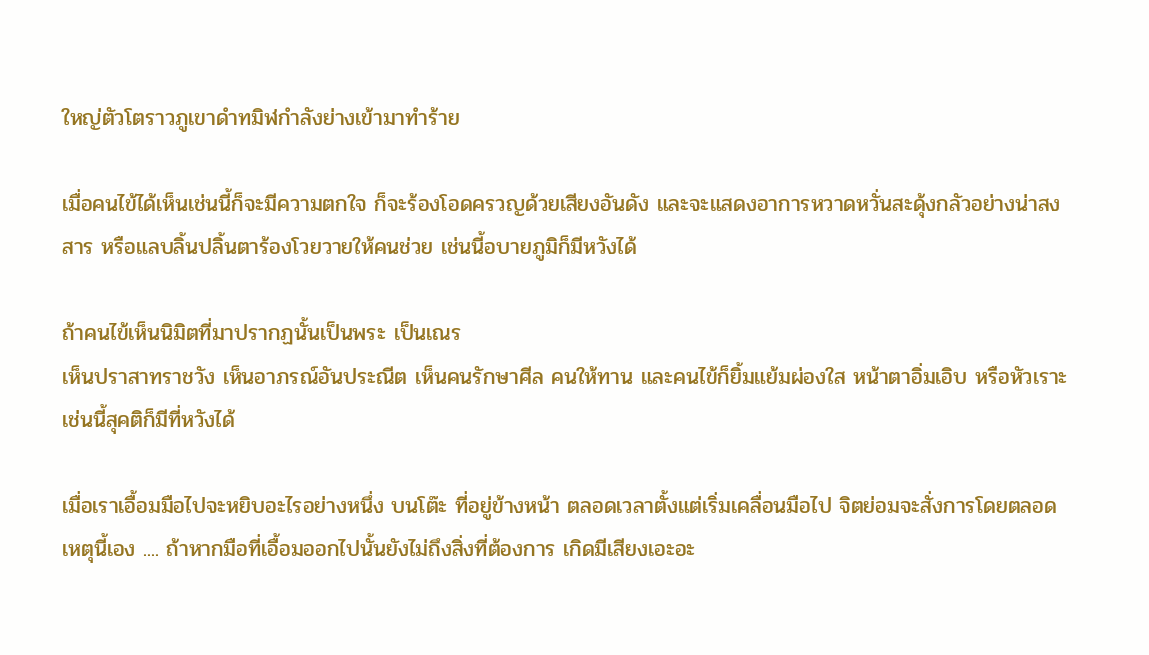ใหญ่ตัวโตราวภูเขาดำทมิฬกำลังย่างเข้ามาทำร้าย

เมื่อคนไข้ได้เห็นเช่นนี้ก็จะมีความตกใจ ก็จะร้องโอดครวญด้วยเสียงอันดัง และจะแสดงอาการหวาดหวั่นสะดุ้งกลัวอย่างน่าสงสาร หรือแลบลิ้นปลิ้นตาร้องโวยวายให้คนช่วย เช่นนี้อบายภูมิก็มีหวังได้

ถ้าคนไข้เห็นนิมิตที่มาปรากฏนั้นเป็นพระ เป็นเณร
เห็นปราสาทราชวัง เห็นอาภรณ์อันประณีต เห็นคนรักษาศีล คนให้ทาน และคนไข้ก็ยิ้มแย้มผ่องใส หน้าตาอิ่มเอิบ หรือหัวเราะ เช่นนี้สุคติก็มีที่หวังได้

เมื่อเราเอื้อมมือไปจะหยิบอะไรอย่างหนึ่ง บนโต๊ะ ที่อยู่ข้างหน้า ตลอดเวลาตั้งแต่เริ่มเคลื่อนมือไป จิตย่อมจะสั่งการโดยตลอด เหตุนี้เอง .... ถ้าหากมือที่เอื้อมออกไปนั้นยังไม่ถึงสิ่งที่ต้องการ เกิดมีเสียงเอะอะ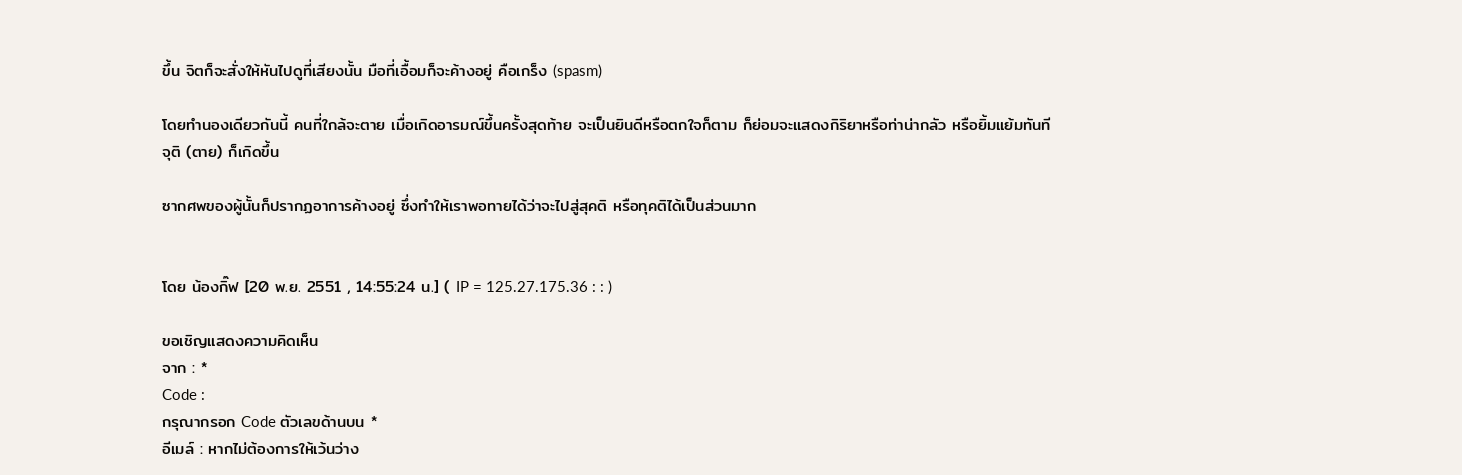ขึ้น จิตก็จะสั่งให้หันไปดูที่เสียงนั้น มือที่เอื้อมก็จะค้างอยู่ คือเกร็ง (spasm)

โดยทำนองเดียวกันนี้ คนที่ใกล้จะตาย เมื่อเกิดอารมณ์ขึ้นครั้งสุดท้าย จะเป็นยินดีหรือตกใจก็ตาม ก็ย่อมจะแสดงกิริยาหรือท่าน่ากลัว หรือยิ้มแย้มทันที
จุติ (ตาย) ก็เกิดขึ้น

ซากศพของผู้นั้นก็ปรากฏอาการค้างอยู่ ซึ่งทำให้เราพอทายได้ว่าจะไปสู่สุคติ หรือทุคติได้เป็นส่วนมาก


โดย น้องกิ๊ฟ [20 พ.ย. 2551 , 14:55:24 น.] ( IP = 125.27.175.36 : : )

ขอเชิญแสดงความคิดเห็น
จาก : *
Code :
กรุณากรอก Code ตัวเลขด้านบน *
อีเมล์ : หากไม่ต้องการให้เว้นว่าง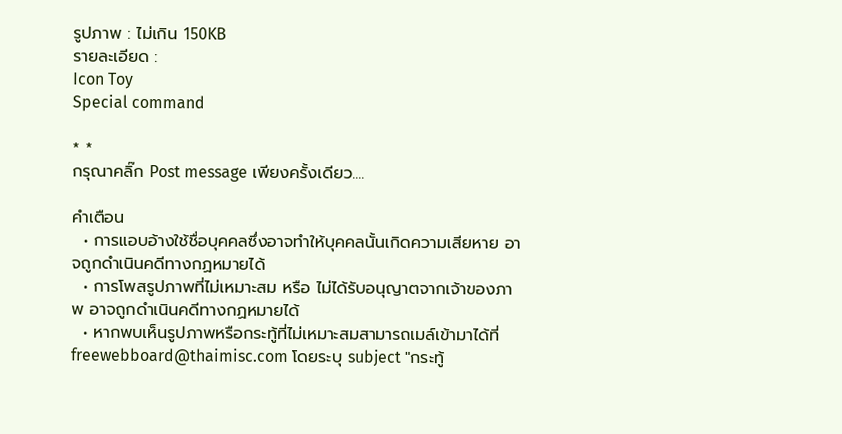รูปภาพ : ไม่เกิน 150KB
รายละเอียด :
Icon Toy
Special command

* *
กรุณาคลิ๊ก Post message เพียงครั้งเดียว....

คำเตือน
  • การแอบอ้างใช้ชื่อบุคคลซึ่งอาจทำให้บุคคลนั้นเกิดความเสียหาย อาจถูกดำเนินคดีทางกฏหมายได้
  • การโพสรูปภาพที่ไม่เหมาะสม หรือ ไม่ได้รับอนุญาตจากเจ้าของภาพ อาจถูกดำเนินคดีทางกฏหมายได้
  • หากพบเห็นรูปภาพหรือกระทู้ที่ไม่เหมาะสมสามารถเมล์เข้ามาได้ที่ freewebboard@thaimisc.com โดยระบุ subject "กระทู้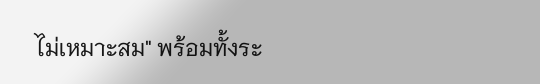ไม่เหมาะสม" พร้อมทั้งระ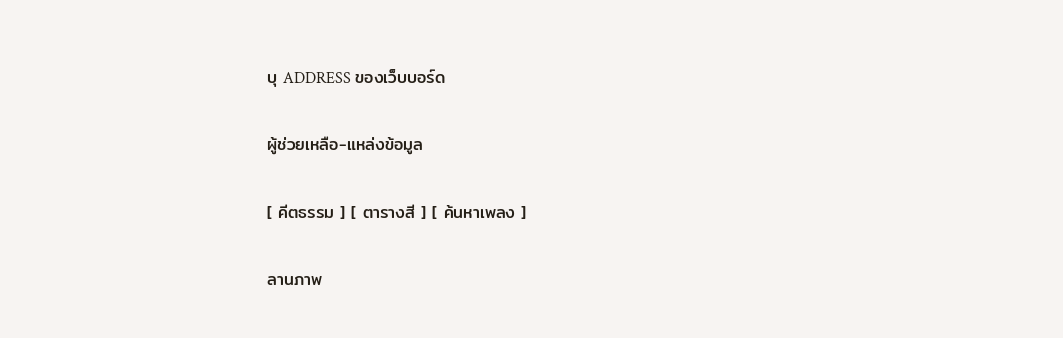บุ ADDRESS ของเว็บบอร์ด

ผู้ช่วยเหลือ-แหล่งข้อมูล

[ คีตธรรม ] [ ตารางสี ] [ ค้นหาเพลง ]

ลานภาพ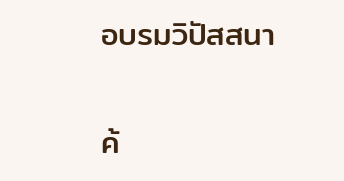อบรมวิปัสสนา

ค้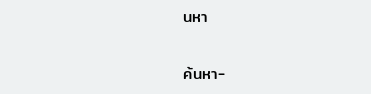นหา

ค้นหา-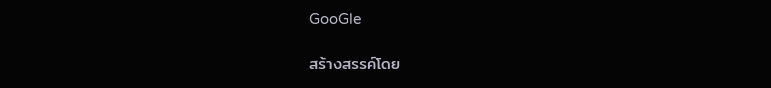GooGle

สร้างสรรค์โดย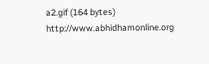a2.gif (164 bytes) http://www.abhidhamonline.org